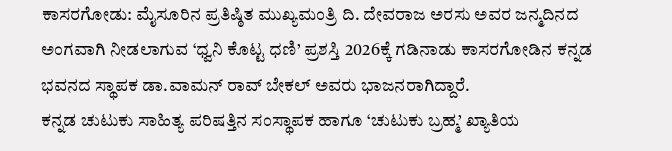ಕಾಸರಗೋಡು: ಮೈಸೂರಿನ ಪ್ರತಿಷ್ಠಿತ ಮುಖ್ಯಮಂತ್ರಿ ದಿ. ದೇವರಾಜ ಅರಸು ಅವರ ಜನ್ಮದಿನದ ಅಂಗವಾಗಿ ನೀಡಲಾಗುವ ‘ಧ್ವನಿ ಕೊಟ್ಟ ಧಣಿ’ ಪ್ರಶಸ್ತಿ 2026ಕ್ಕೆ ಗಡಿನಾಡು ಕಾಸರಗೋಡಿನ ಕನ್ನಡ ಭವನದ ಸ್ಥಾಪಕ ಡಾ.ವಾಮನ್ ರಾವ್ ಬೇಕಲ್ ಅವರು ಭಾಜನರಾಗಿದ್ದಾರೆ.
ಕನ್ನಡ ಚುಟುಕು ಸಾಹಿತ್ಯ ಪರಿಷತ್ತಿನ ಸಂಸ್ಥಾಪಕ ಹಾಗೂ ‘ಚುಟುಕು ಬ್ರಹ್ಮ’ ಖ್ಯಾತಿಯ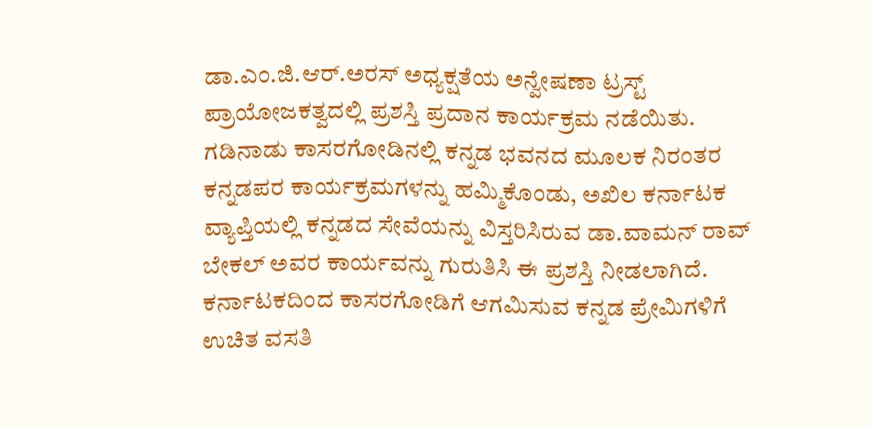ಡಾ.ಎಂ.ಜಿ.ಆರ್.ಅರಸ್ ಅಧ್ಯಕ್ಷತೆಯ ಅನ್ವೇಷಣಾ ಟ್ರಸ್ಟ್ ಪ್ರಾಯೋಜಕತ್ವದಲ್ಲಿ ಪ್ರಶಸ್ತಿ ಪ್ರದಾನ ಕಾರ್ಯಕ್ರಮ ನಡೆಯಿತು.
ಗಡಿನಾಡು ಕಾಸರಗೋಡಿನಲ್ಲಿ ಕನ್ನಡ ಭವನದ ಮೂಲಕ ನಿರಂತರ ಕನ್ನಡಪರ ಕಾರ್ಯಕ್ರಮಗಳನ್ನು ಹಮ್ಮಿಕೊಂಡು, ಅಖಿಲ ಕರ್ನಾಟಕ ವ್ಯಾಪ್ತಿಯಲ್ಲಿ ಕನ್ನಡದ ಸೇವೆಯನ್ನು ವಿಸ್ತರಿಸಿರುವ ಡಾ.ವಾಮನ್ ರಾವ್ ಬೇಕಲ್ ಅವರ ಕಾರ್ಯವನ್ನು ಗುರುತಿಸಿ ಈ ಪ್ರಶಸ್ತಿ ನೀಡಲಾಗಿದೆ.
ಕರ್ನಾಟಕದಿಂದ ಕಾಸರಗೋಡಿಗೆ ಆಗಮಿಸುವ ಕನ್ನಡ ಪ್ರೇಮಿಗಳಿಗೆ ಉಚಿತ ವಸತಿ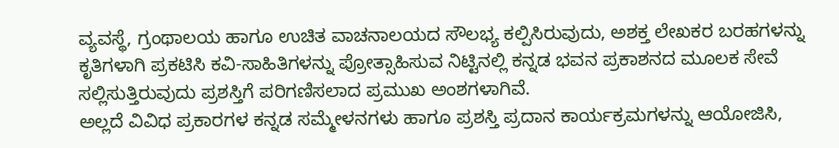ವ್ಯವಸ್ಥೆ, ಗ್ರಂಥಾಲಯ ಹಾಗೂ ಉಚಿತ ವಾಚನಾಲಯದ ಸೌಲಭ್ಯ ಕಲ್ಪಿಸಿರುವುದು, ಅಶಕ್ತ ಲೇಖಕರ ಬರಹಗಳನ್ನು ಕೃತಿಗಳಾಗಿ ಪ್ರಕಟಿಸಿ ಕವಿ-ಸಾಹಿತಿಗಳನ್ನು ಪ್ರೋತ್ಸಾಹಿಸುವ ನಿಟ್ಟಿನಲ್ಲಿ ಕನ್ನಡ ಭವನ ಪ್ರಕಾಶನದ ಮೂಲಕ ಸೇವೆ ಸಲ್ಲಿಸುತ್ತಿರುವುದು ಪ್ರಶಸ್ತಿಗೆ ಪರಿಗಣಿಸಲಾದ ಪ್ರಮುಖ ಅಂಶಗಳಾಗಿವೆ.
ಅಲ್ಲದೆ ವಿವಿಧ ಪ್ರಕಾರಗಳ ಕನ್ನಡ ಸಮ್ಮೇಳನಗಳು ಹಾಗೂ ಪ್ರಶಸ್ತಿ ಪ್ರದಾನ ಕಾರ್ಯಕ್ರಮಗಳನ್ನು ಆಯೋಜಿಸಿ,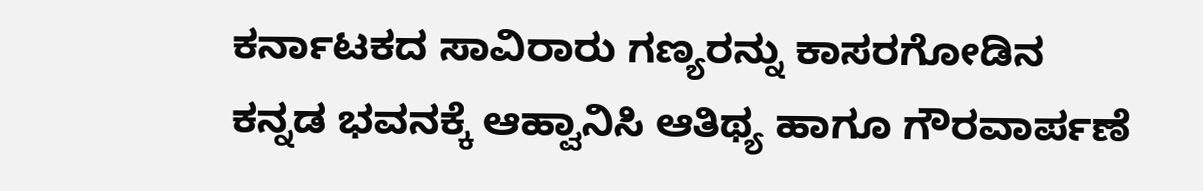ಕರ್ನಾಟಕದ ಸಾವಿರಾರು ಗಣ್ಯರನ್ನು ಕಾಸರಗೋಡಿನ ಕನ್ನಡ ಭವನಕ್ಕೆ ಆಹ್ವಾನಿಸಿ ಆತಿಥ್ಯ ಹಾಗೂ ಗೌರವಾರ್ಪಣೆ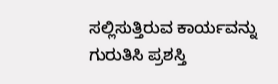ಸಲ್ಲಿಸುತ್ತಿರುವ ಕಾರ್ಯವನ್ನು ಗುರುತಿಸಿ ಪ್ರಶಸ್ತಿ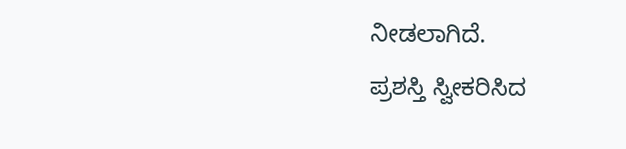ನೀಡಲಾಗಿದೆ.
ಪ್ರಶಸ್ತಿ ಸ್ವೀಕರಿಸಿದ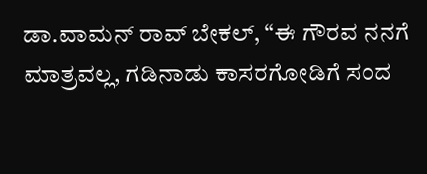ಡಾ.ವಾಮನ್ ರಾವ್ ಬೇಕಲ್, “ಈ ಗೌರವ ನನಗೆ ಮಾತ್ರವಲ್ಲ, ಗಡಿನಾಡು ಕಾಸರಗೋಡಿಗೆ ಸಂದ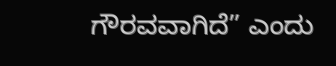ಗೌರವವಾಗಿದೆ” ಎಂದು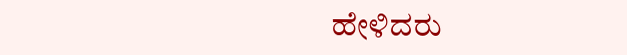ಹೇಳಿದರು